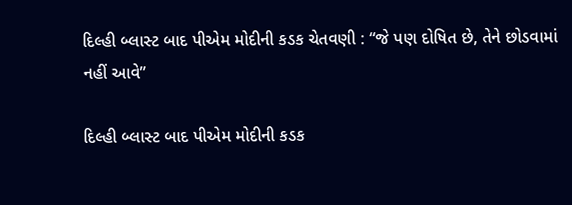દિલ્હી બ્લાસ્ટ બાદ પીએમ મોદીની કડક ચેતવણી : “જે પણ દોષિત છે, તેને છોડવામાં નહીં આવે”

દિલ્હી બ્લાસ્ટ બાદ પીએમ મોદીની કડક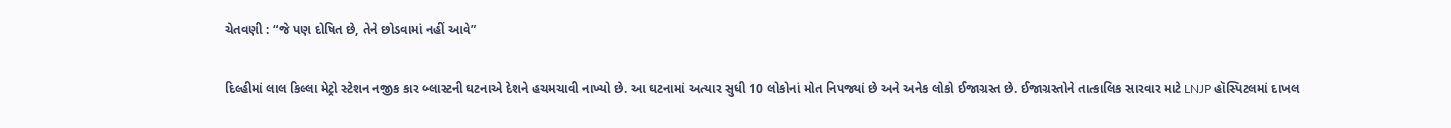ચેતવણી : “જે પણ દોષિત છે, તેને છોડવામાં નહીં આવે”

દિલ્હીમાં લાલ કિલ્લા મેટ્રો સ્ટેશન નજીક કાર બ્લાસ્ટની ઘટનાએ દેશને હચમચાવી નાખ્યો છે. આ ઘટનામાં અત્યાર સુધી 10 લોકોનાં મોત નિપજ્યાં છે અને અનેક લોકો ઈજાગ્રસ્ત છે. ઈજાગ્રસ્તોને તાત્કાલિક સારવાર માટે LNJP હૉસ્પિટલમાં દાખલ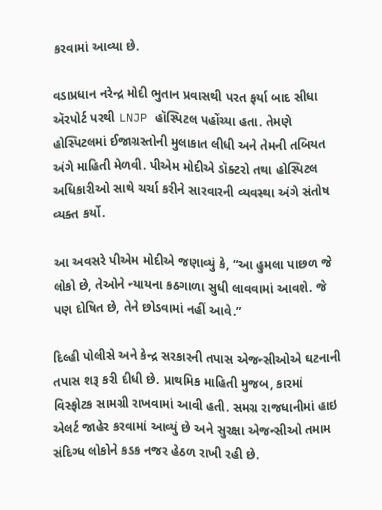કરવામાં આવ્યા છે.

વડાપ્રધાન નરેન્દ્ર મોદી ભુતાન પ્રવાસથી પરત ફર્યા બાદ સીધા ઍરપોર્ટ પરથી LNJP હૉસ્પિટલ પહોંચ્યા હતા. તેમણે હોસ્પિટલમાં ઈજાગ્રસ્તોની મુલાકાત લીધી અને તેમની તબિયત અંગે માહિતી મેળવી. પીએમ મોદીએ ડૉક્ટરો તથા હોસ્પિટલ અધિકારીઓ સાથે ચર્ચા કરીને સારવારની વ્યવસ્થા અંગે સંતોષ વ્યક્ત કર્યો.

આ અવસરે પીએમ મોદીએ જણાવ્યું કે, “આ હુમલા પાછળ જે લોકો છે, તેઓને ન્યાયના કઠગાળા સુધી લાવવામાં આવશે. જે પણ દોષિત છે, તેને છોડવામાં નહીં આવે.”

દિલ્હી પોલીસે અને કેન્દ્ર સરકારની તપાસ એજન્સીઓએ ઘટનાની તપાસ શરૂ કરી દીધી છે. પ્રાથમિક માહિતી મુજબ, કારમાં વિસ્ફોટક સામગ્રી રાખવામાં આવી હતી. સમગ્ર રાજધાનીમાં હાઇ એલર્ટ જાહેર કરવામાં આવ્યું છે અને સુરક્ષા એજન્સીઓ તમામ સંદિગ્ધ લોકોને કડક નજર હેઠળ રાખી રહી છે.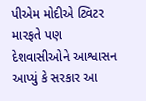પીએમ મોદીએ ટ્વિટર મારફતે પણ દેશવાસીઓને આશ્વાસન આપ્યું કે સરકાર આ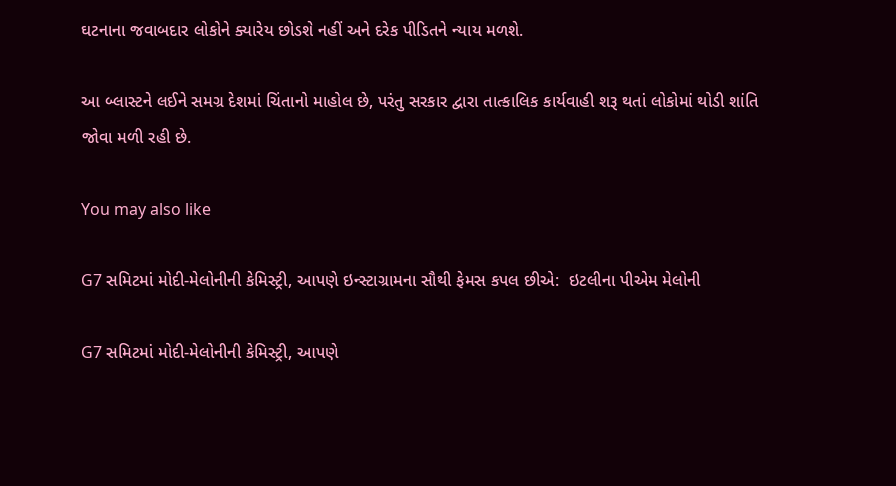ઘટનાના જવાબદાર લોકોને ક્યારેય છોડશે નહીં અને દરેક પીડિતને ન્યાય મળશે.

આ બ્લાસ્ટને લઈને સમગ્ર દેશમાં ચિંતાનો માહોલ છે, પરંતુ સરકાર દ્વારા તાત્કાલિક કાર્યવાહી શરૂ થતાં લોકોમાં થોડી શાંતિ જોવા મળી રહી છે.

You may also like

G7 સમિટમાં મોદી-મેલોનીની કેમિસ્ટ્રી, આપણે ઇન્સ્ટાગ્રામના સૌથી ફેમસ કપલ છીએ:  ઇટલીના પીએમ મેલોની

G7 સમિટમાં મોદી-મેલોનીની કેમિસ્ટ્રી, આપણે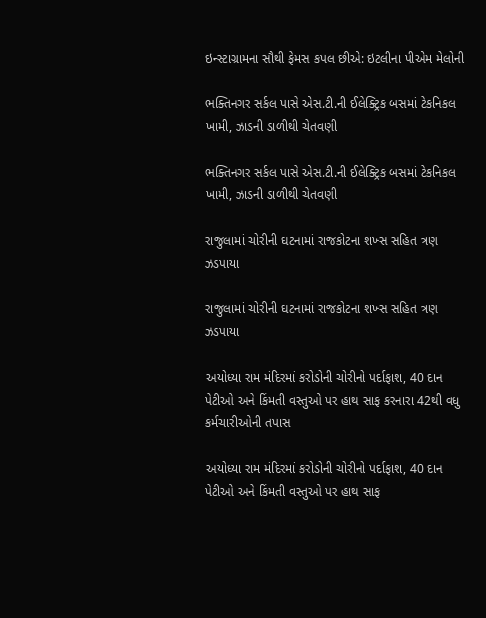ઇન્સ્ટાગ્રામના સૌથી ફેમસ કપલ છીએ: ઇટલીના પીએમ મેલોની

ભક્તિનગર સર્કલ પાસે એસ.ટી.ની ઈલેક્ટ્રિક બસમાં ટેકનિકલ ખામી, ઝાડની ડાળીથી ચેતવણી

ભક્તિનગર સર્કલ પાસે એસ.ટી.ની ઈલેક્ટ્રિક બસમાં ટેકનિકલ ખામી, ઝાડની ડાળીથી ચેતવણી

રાજુલામાં ચોરીની ઘટનામાં રાજકોટના શખ્સ સહિત ત્રણ ઝડપાયા

રાજુલામાં ચોરીની ઘટનામાં રાજકોટના શખ્સ સહિત ત્રણ ઝડપાયા

અયોધ્યા રામ મંદિરમાં કરોડોની ચોરીનો પર્દાફાશ, 40 દાન પેટીઓ અને કિંમતી વસ્તુઓ પર હાથ સાફ કરનારા 42થી વધુ કર્મચારીઓની તપાસ

અયોધ્યા રામ મંદિરમાં કરોડોની ચોરીનો પર્દાફાશ, 40 દાન પેટીઓ અને કિંમતી વસ્તુઓ પર હાથ સાફ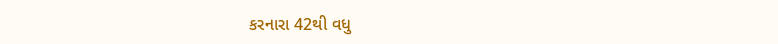કરનારા 42થી વધુ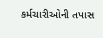કર્મચારીઓની તપાસ